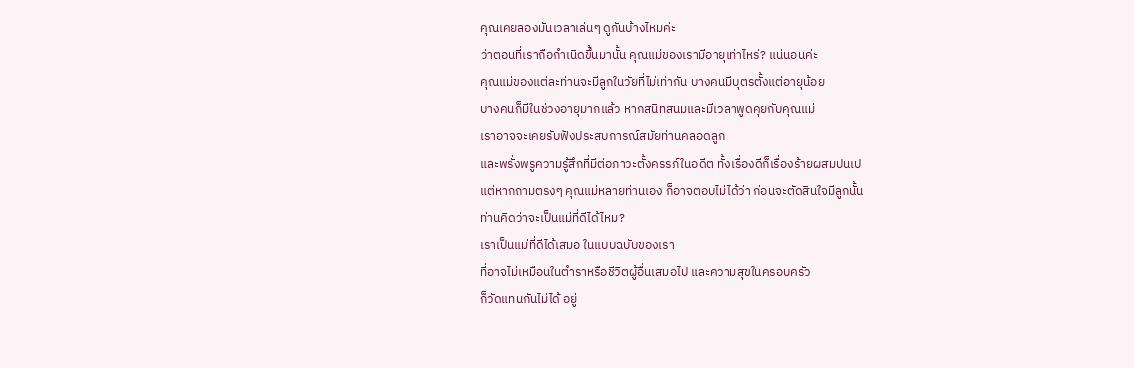คุณเคยลองมันเวลาเล่นๆ ดูกันบ้างไหมค่ะ
ว่าตอนที่เราถือกำเนิดขึ้นมานั้น คุณแม่ของเรามีอายุเท่าไหร่? แน่นอนค่ะ
คุณแม่ของแต่ละท่านจะมีลูกในวัยที่ไม่เท่ากัน บางคนมีบุตรตั้งแต่อายุน้อย
บางคนก็มีในช่วงอายุมากแล้ว หากสนิทสนมและมีเวลาพูดคุยกับคุณแม่
เราอาจจะเคยรับฟังประสบการณ์สมัยท่านคลอดลูก
และพรั่งพรูความรู้สึกที่มีต่อภาวะตั้งครรภ์ในอดีต ทั้งเรื่องดีก็เรื่องร้ายผสมปนเป
แต่หากถามตรงๆ คุณแม่หลายท่านเอง ก็อาจตอบไม่ได้ว่า ก่อนจะตัดสินใจมีลูกนั้น
ท่านคิดว่าจะเป็นแม่ที่ดีได้ไหม?
เราเป็นแม่ที่ดีได้เสมอ ในแบบฉบับของเรา
ที่อาจไม่เหมือนในตำราหรือชีวิตผู้อื่นเสมอไป และความสุขในครอบครัว
ก็วัดแทนกันไม่ได้ อยู่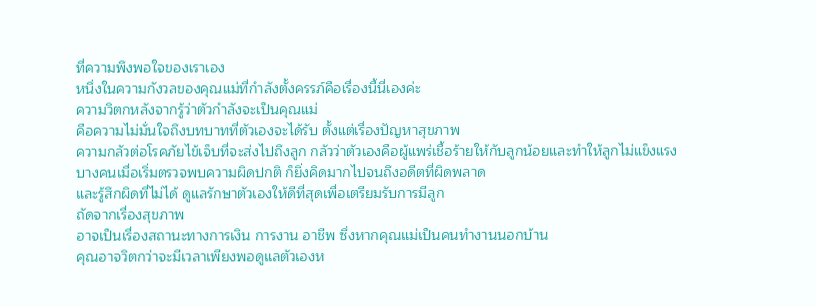ที่ความพึงพอใจของเราเอง
หนึ่งในความกังวลของคุณแม่ที่กำลังตั้งครรภ์คือเรื่องนี้นี่เองค่ะ
ความวิตกหลังจากรู้ว่าตัวกำลังจะเป็นคุณแม่
คือความไม่มั่นใจถึงบทบาทที่ตัวเองจะได้รับ ตั้งแต่เรื่องปัญหาสุขภาพ
ความกลัวต่อโรคภัยไข้เจ็บที่จะส่งไปถึงลูก กลัวว่าตัวเองคือผู้แพร่เชื้อร้ายให้กับลูกน้อยและทำให้ลูกไม่แข็งแรง
บางคนเมื่อเริ่มตรวจพบความผิดปกติ ก็ยิ่งคิดมากไปจนถึงอดีตที่ผิดพลาด
และรู้สึกผิดที่ไม่ได้ ดูแลรักษาตัวเองให้ดีที่สุดเพื่อเตรียมรับการมีลูก
ถัดจากเรื่องสุขภาพ
อาจเป็นเรื่องสถานะทางการเงิน การงาน อาชีพ ซึ่งหากคุณแม่เป็นคนทำงานนอกบ้าน
คุณอาจวิตกว่าจะมีเวลาเพียงพอดูแลตัวเองห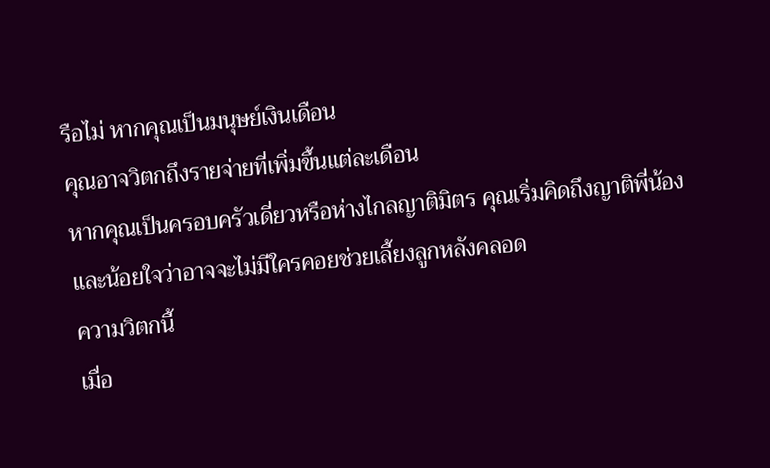รือไม่ หากคุณเป็นมนุษย์เงินเดือน
คุณอาจวิตกถึงรายจ่ายที่เพิ่มขึ้นแต่ละเดือน
หากคุณเป็นครอบครัวเดี่ยวหรือห่างไกลญาติมิตร คุณเริ่มคิดถึงญาติพี่น้อง
และน้อยใจว่าอาจจะไม่มีใครคอยช่วยเลี้ยงลูกหลังคลอด
ความวิตกนี้
เมื่อ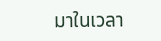มาในเวลา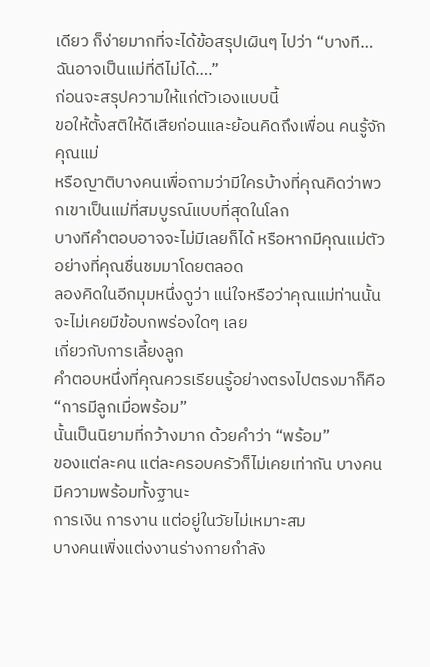เดียว ก็ง่ายมากที่จะได้ข้อสรุปเผินๆ ไปว่า “บางที…ฉันอาจเป็นแม่ที่ดีไม่ได้….”
ก่อนจะสรุปความให้แก่ตัวเองแบบนี้
ขอให้ตั้งสติให้ดีเสียก่อนและย้อนคิดถึงเพื่อน คนรู้จัก คุณแม่
หรือญาติบางคนเพื่อถามว่ามีใครบ้างที่คุณคิดว่าพวกเขาเป็นแม่ที่สมบูรณ์แบบที่สุดในโลก
บางทีคำตอบอาจจะไม่มีเลยก็ได้ หรือหากมีคุณแม่ตัวอย่างที่คุณชื่นชมมาโดยตลอด
ลองคิดในอีกมุมหนึ่งดูว่า แน่ใจหรือว่าคุณแม่ท่านนั้นจะไม่เคยมีข้อบกพร่องใดๆ เลย
เกี่ยวกับการเลี้ยงลูก
คำตอบหนึ่งที่คุณควรเรียนรู้อย่างตรงไปตรงมาก็คือ
“การมีลูกเมื่อพร้อม”
นั้นเป็นนิยามที่กว้างมาก ด้วยคำว่า “พร้อม”
ของแต่ละคน แต่ละครอบครัวก็ไม่เคยเท่ากัน บางคนมีความพร้อมทั้งฐานะ
การเงิน การงาน แต่อยู่ในวัยไม่เหมาะสม
บางคนเพิ่งแต่งงานร่างกายกำลัง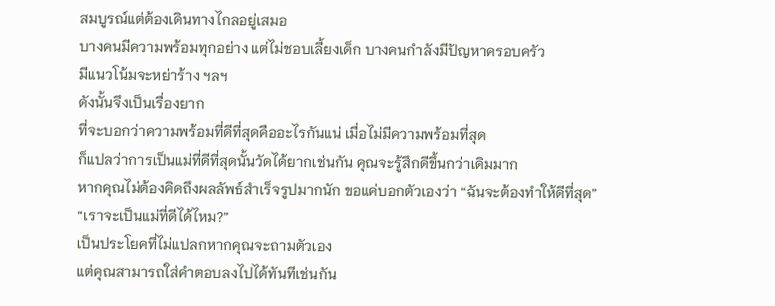สมบูรณ์แต่ต้องเดินทางไกลอยู่เสมอ
บางคนมีความพร้อมทุกอย่าง แต่ไม่ชอบเลี้ยงเด็ก บางคนกำลังมีปัญหาครอบครัว
มีแนวโน้มจะหย่าร้าง ฯลฯ
ดังนั้นจึงเป็นเรื่องยาก
ที่จะบอกว่าความพร้อมที่ดีที่สุดคืออะไรกันแน่ เมื่อไม่มีความพร้อมที่สุด
ก็แปลว่าการเป็นแม่ที่ดีที่สุดนั้นวัดได้ยากเช่นกัน คุณจะรู้สึกดีขึ้นกว่าเดิมมาก
หากคุณไม่ต้องคิดถึงผลลัพธ์สำเร็จรูปมากนัก ขอแค่บอกตัวเองว่า “ฉันจะต้องทำให้ดีที่สุด”
“เราจะเป็นแม่ที่ดีได้ไหม?”
เป็นประโยคที่ไม่แปลกหากคุณจะถามตัวเอง
แต่คุณสามารถใส่คำตอบลงไปได้ทันทีเช่นกัน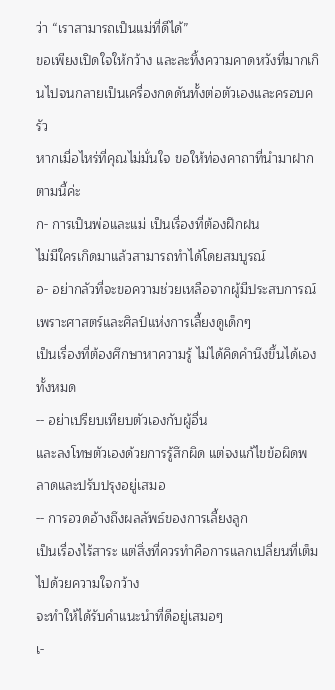ว่า “เราสามารถเป็นแม่ที่ดีได้”
ขอเพียงเปิดใจให้กว้าง และละทิ้งความคาดหวังที่มากเกินไปจนกลายเป็นเครื่องกดดันทั้งต่อตัวเองและครอบครัว
หากเมื่อไหร่ที่คุณไม่มั่นใจ ขอให้ท่องคาถาที่นำมาฝากตามนี้ค่ะ
ก- การเป็นพ่อและแม่ เป็นเรื่องที่ต้องฝึกฝน
ไม่มีใครเกิดมาแล้วสามารถทำได้โดยสมบูรณ์
อ- อย่ากลัวที่จะขอความช่วยเหลือจากผู้มีประสบการณ์เพราะศาสตร์และศิลป์แห่งการเลี้ยงดูเด็กๆ
เป็นเรื่องที่ต้องศึกษาหาความรู้ ไม่ได้คิดคำนึงขึ้นได้เองทั้งหมด
-- อย่าเปรียบเทียบตัวเองกับผู้อื่น
และลงโทษตัวเองด้วยการรู้สึกผิด แต่จงแก้ไขข้อผิดพลาดและปรับปรุงอยู่เสมอ
-- การอวดอ้างถึงผลลัพธ์ของการเลี้ยงลูก
เป็นเรื่องไร้สาระ แต่สิ่งที่ควรทำคือการแลกเปลี่ยนที่เต็มไปด้วยความใจกว้าง
จะทำให้ได้รับคำแนะนำที่ดีอยู่เสมอๆ
เ-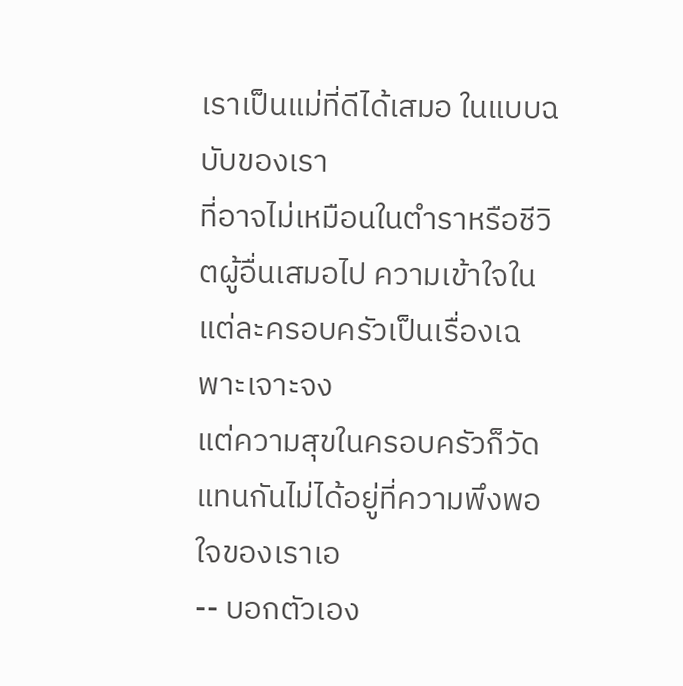เราเป็นแม่ที่ดีได้เสมอ ในแบบฉบับของเรา
ที่อาจไม่เหมือนในตำราหรือชีวิตผู้อื่นเสมอไป ความเข้าใจในแต่ละครอบครัวเป็นเรื่องเฉพาะเจาะจง
แต่ความสุขในครอบครัวก็วัดแทนกันไม่ได้อยู่ที่ความพึงพอใจของเราเอ
-- บอกตัวเอง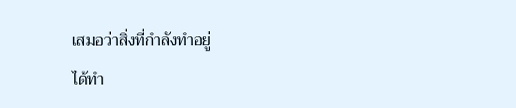เสมอว่าสิ่งที่กำลังทำอยู่
ได้ทำ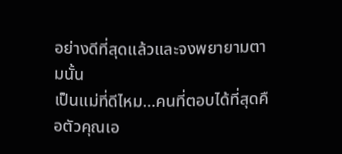อย่างดีที่สุดแล้วและจงพยายามตามนั้น
เป็นแม่ที่ดีไหม…คนที่ตอบได้ที่สุดคือตัวคุณเอ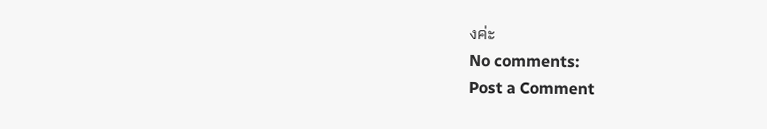งค่ะ
No comments:
Post a Comment